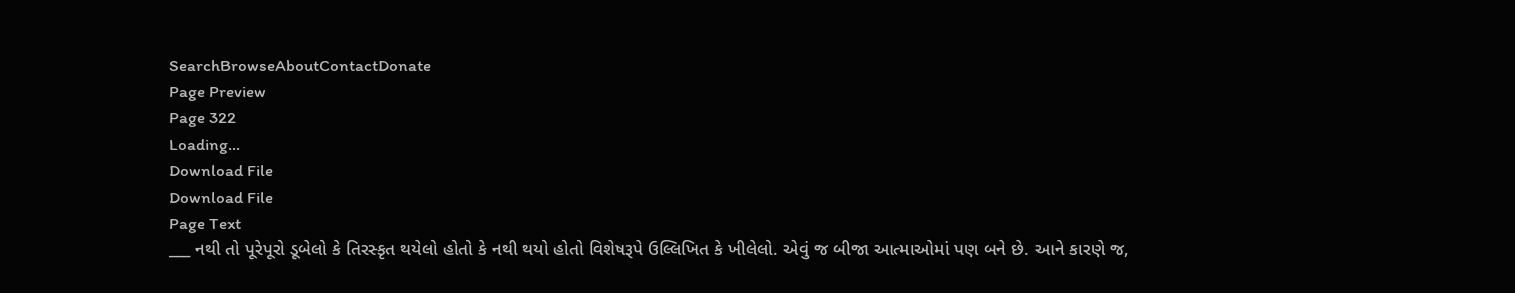SearchBrowseAboutContactDonate
Page Preview
Page 322
Loading...
Download File
Download File
Page Text
___ નથી તો પૂરેપૂરો ડૂબેલો કે તિરસ્કૃત થયેલો હોતો કે નથી થયો હોતો વિશેષરૂપે ઉલ્લિખિત કે ખીલેલો. એવું જ બીજા આત્માઓમાં પણ બને છે. આને કારણે જ,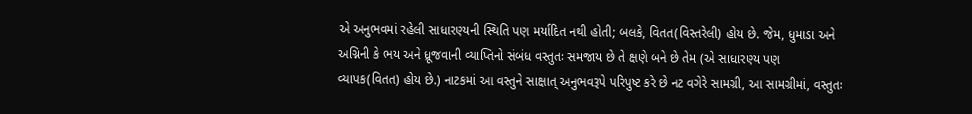એ અનુભવમાં રહેલી સાધારણ્યની સ્થિતિ પણ મર્યાદિત નથી હોતી; બલકે, વિતત(વિસ્તરેલી) હોય છે. જેમ, ધુમાડા અને અગ્નિની કે ભય અને ધ્રૂજવાની વ્યાપ્તિનો સંબંધ વસ્તુતઃ સમજાય છે તે ક્ષણે બને છે તેમ (એ સાધારણ્ય પણ વ્યાપક(વિતત) હોય છે.) નાટકમાં આ વસ્તુને સાક્ષાત્ અનુભવરૂપે પરિપુષ્ટ કરે છે નટ વગેરે સામગ્રી, આ સામગ્રીમાં, વસ્તુતઃ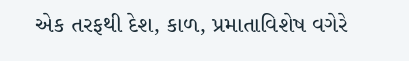એક તરફથી દેશ, કાળ, પ્રમાતાવિશેષ વગેરે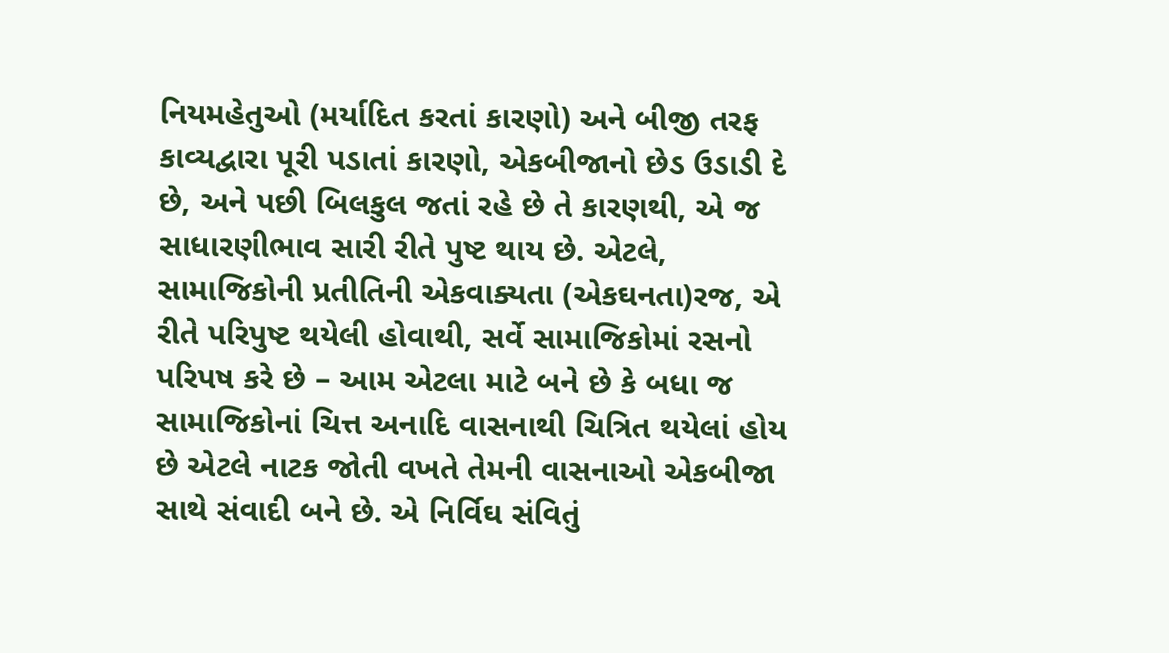નિયમહેતુઓ (મર્યાદિત કરતાં કારણો) અને બીજી તરફ કાવ્યદ્વારા પૂરી પડાતાં કારણો, એકબીજાનો છેડ ઉડાડી દે છે, અને પછી બિલકુલ જતાં રહે છે તે કારણથી, એ જ સાધારણીભાવ સારી રીતે પુષ્ટ થાય છે. એટલે, સામાજિકોની પ્રતીતિની એકવાક્યતા (એકઘનતા)રજ, એ રીતે પરિપુષ્ટ થયેલી હોવાથી, સર્વે સામાજિકોમાં રસનો પરિપષ કરે છે – આમ એટલા માટે બને છે કે બધા જ સામાજિકોનાં ચિત્ત અનાદિ વાસનાથી ચિત્રિત થયેલાં હોય છે એટલે નાટક જોતી વખતે તેમની વાસનાઓ એકબીજા સાથે સંવાદી બને છે. એ નિર્વિઘ સંવિતું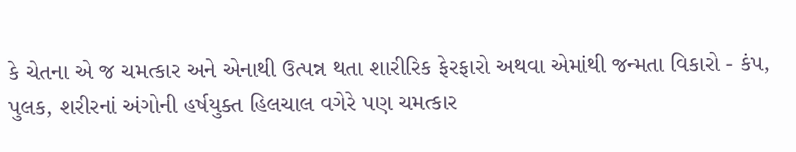કે ચેતના એ જ ચમત્કાર અને એનાથી ઉત્પન્ન થતા શારીરિક ફેરફારો અથવા એમાંથી જન્મતા વિકારો - કંપ, પુલક, શરીરનાં અંગોની હર્ષયુક્ત હિલચાલ વગેરે પણ ચમત્કાર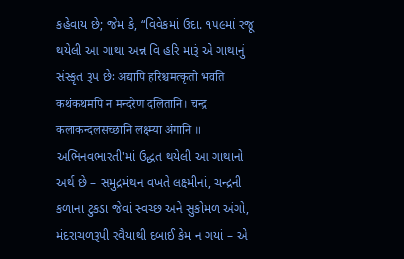કહેવાય છે; જેમ કે, “વિવેકમાં ઉદા. ૧૫૯માં રજૂ થયેલી આ ગાથા અન્ન વિ હરિ મારૂં એ ગાથાનું સંસ્કૃત રૂપ છેઃ अद्यापि हरिश्चमत्कृतो भवति कथंकथमपि न मन्दरेण दलितानि। चन्द्र कलाकन्दलसच्छानि लक्ष्म्या अंगानि ॥ અભિનવભારતી'માં ઉદ્ધત થયેલી આ ગાથાનો અર્થ છે – સમુદ્રમંથન વખતે લક્ષ્મીનાં, ચન્દ્રની કળાના ટુકડા જેવાં સ્વચ્છ અને સુકોમળ અંગો, મંદરાચળરૂપી રવૈયાથી દબાઈ કેમ ન ગયાં – એ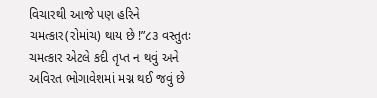વિચારથી આજે પણ હરિને ચમત્કાર(રોમાંચ) થાય છે !”૮૩ વસ્તુતઃ ચમત્કાર એટલે કદી તૃપ્ત ન થવું અને અવિરત ભોગાવેશમાં મગ્ન થઈ જવું છે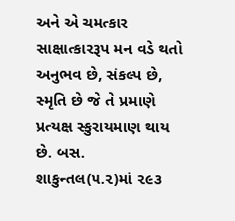અને એ ચમત્કાર સાક્ષાત્કારરૂપ મન વડે થતો અનુભવ છે, સંકલ્પ છે, સ્મૃતિ છે જે તે પ્રમાણે પ્રત્યક્ષ સ્કુરાયમાણ થાય છે. બસ. શાકુન્તલ(૫.૨)માં ૨૯૩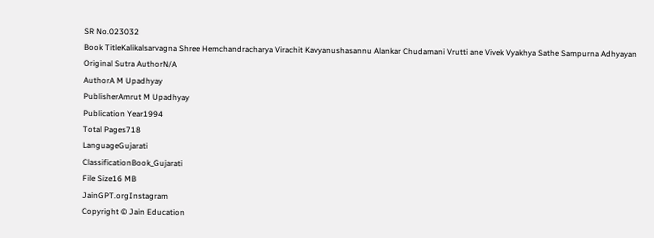SR No.023032
Book TitleKalikalsarvagna Shree Hemchandracharya Virachit Kavyanushasannu Alankar Chudamani Vrutti ane Vivek Vyakhya Sathe Sampurna Adhyayan
Original Sutra AuthorN/A
AuthorA M Upadhyay
PublisherAmrut M Upadhyay
Publication Year1994
Total Pages718
LanguageGujarati
ClassificationBook_Gujarati
File Size16 MB
JainGPT.orgInstagram
Copyright © Jain Education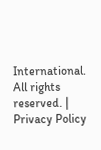International. All rights reserved. | Privacy Policy